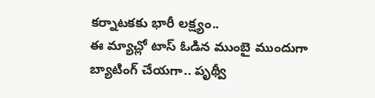కర్నాటకకు భారీ లక్ష్యం..
ఈ మ్యాచ్లో టాస్ ఓడిన ముంబై ముందుగా బ్యాటింగ్ చేయగా.. పృథ్వీ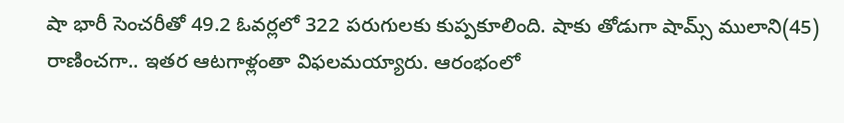షా భారీ సెంచరీతో 49.2 ఓవర్లలో 322 పరుగులకు కుప్పకూలింది. షాకు తోడుగా షామ్స్ ములాని(45) రాణించగా.. ఇతర ఆటగాళ్లంతా విఫలమయ్యారు. ఆరంభంలో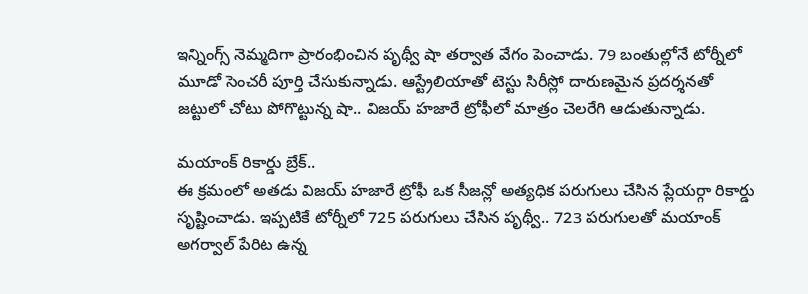ఇన్నింగ్స్ నెమ్మదిగా ప్రారంభించిన పృథ్వీ షా తర్వాత వేగం పెంచాడు. 79 బంతుల్లోనే టోర్నీలో మూడో సెంచరీ పూర్తి చేసుకున్నాడు. ఆస్ట్రేలియాతో టెస్టు సిరీస్లో దారుణమైన ప్రదర్శనతో జట్టులో చోటు పోగొట్టున్న షా.. విజయ్ హజారే ట్రోఫీలో మాత్రం చెలరేగి ఆడుతున్నాడు.

మయాంక్ రికార్డు బ్రేక్..
ఈ క్రమంలో అతడు విజయ్ హజారే ట్రోఫీ ఒక సీజన్లో అత్యధిక పరుగులు చేసిన ప్లేయర్గా రికార్డు సృష్టించాడు. ఇప్పటికే టోర్నీలో 725 పరుగులు చేసిన పృథ్వీ.. 723 పరుగులతో మయాంక్ అగర్వాల్ పేరిట ఉన్న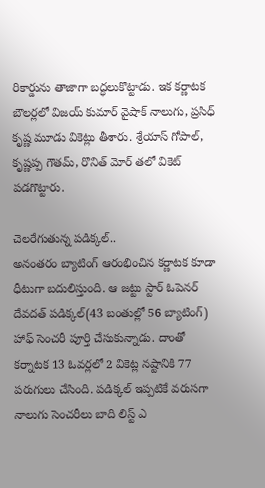రికార్డును తాజాగా బద్ధలుకొట్టాడు. ఇక కర్ణాటక బౌలర్లలో విజయ్ కుమార్ వైషాక్ నాలుగు, ప్రసిధ్ కృష్ణ మూడు వికెట్లు తీశారు. శ్రేయాస్ గోపాల్, కృష్ణప్ప గౌతమ్, రొనిత్ మోర్ తలో వికెట్ పడగొట్టారు.

చెలరేగుతున్న పడిక్కల్..
అనంతరం బ్యాటింగ్ ఆరంభించిన కర్ణాటక కూడా ధీటుగా బదులిస్తుంది. ఆ జట్టు స్టార్ ఓపెనర్ దేవదత్ పడిక్కల్(43 బంతుల్లో 56 బ్యాటింగ్) హాఫ్ సెంచరీ పూర్తి చేసుకున్నాడు. దాంతో కర్నాటక 13 ఓవర్లలో 2 వికెట్ల నష్టానికి 77 పరుగులు చేసింది. పడిక్కల్ ఇప్పటికే వరుసగా నాలుగు సెంచరీలు బాది లిస్ట్ ఎ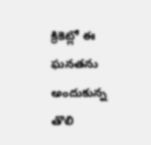క్రికెట్లో ఈ ఘనతను అందుకున్న తొలి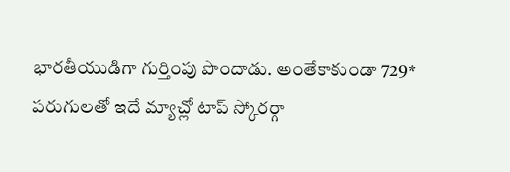భారతీయుడిగా గుర్తింపు పొందాడు. అంతేకాకుండా 729* పరుగులతో ఇదే మ్యాచ్లో టాప్ స్కోరర్గా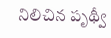నిలిచిన పృథ్వీ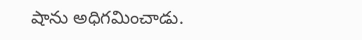షాను అధిగమించాడు.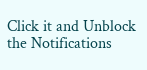Click it and Unblock the Notifications